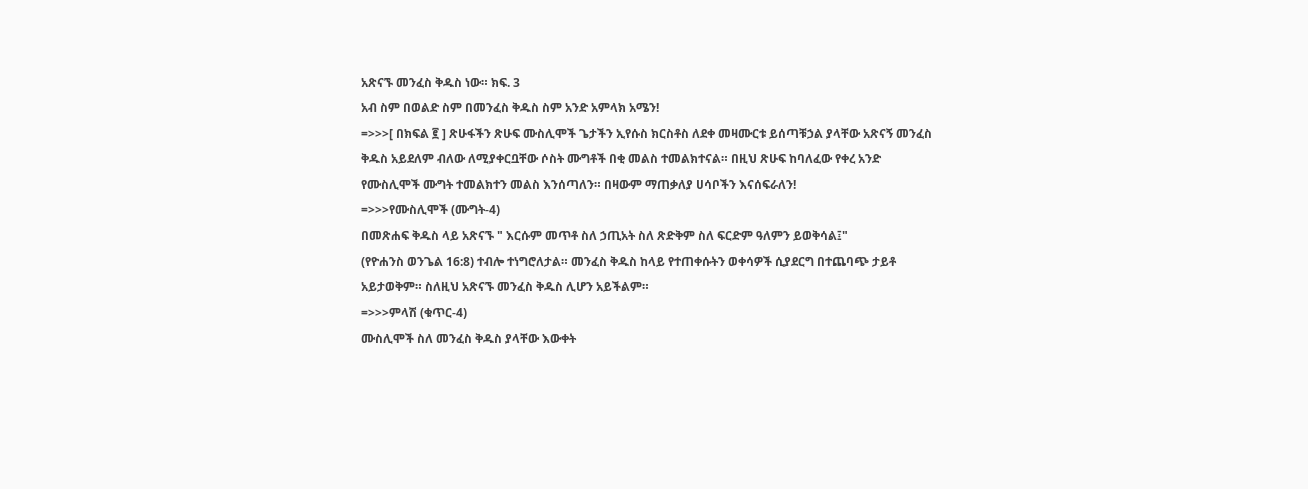አጽናኙ መንፈስ ቅዱስ ነው። ክፍ. 3
አብ ስም በወልድ ስም በመንፈስ ቅዱስ ስም አንድ አምላክ አሜን!
=>>>[ በክፍል ፪ ] ጽሁፋችን ጽሁፍ ሙስሊሞች ጌታችን ኢየሱስ ክርስቶስ ለደቀ መዛሙርቱ ይሰጣቹኃል ያላቸው አጽናኝ መንፈስ ቅዱስ አይደለም ብለው ለሚያቀርቧቸው ሶስት ሙግቶች በቂ መልስ ተመልክተናል። በዚህ ጽሁፍ ከባለፈው የቀረ አንድ የሙስሊሞች ሙግት ተመልክተን መልስ እንሰጣለን። በዛውም ማጠቃለያ ሀሳቦችን እናሰፍራለን!
=>>>የሙስሊሞች (ሙግት-4)
በመጽሐፍ ቅዱስ ላይ አጽናኙ " እርሱም መጥቶ ስለ ኃጢአት ስለ ጽድቅም ስለ ፍርድም ዓለምን ይወቅሳል፤"
(የዮሐንስ ወንጌል 16:8) ተብሎ ተነግሮለታል። መንፈስ ቅዱስ ከላይ የተጠቀሱትን ወቀሳዎች ሲያደርግ በተጨባጭ ታይቶ አይታወቅም። ስለዚህ አጽናኙ መንፈስ ቅዱስ ሊሆን አይችልም።
=>>>ምላሽ (ቁጥር-4)
ሙስሊሞች ስለ መንፈስ ቅዱስ ያላቸው እውቀት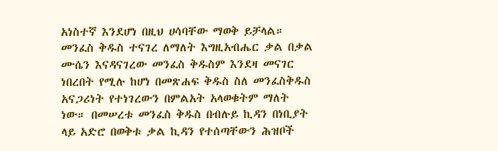አነስተኛ እንደሆነ በዚህ ሀሳባቸው ማወቅ ይቻላል። መንፈስ ቅዱስ ተናገረ ለማለት እግዚአብሔር ቃል በቃል ሙሴን እናዳናገረው መንፈስ ቅዱስም እንደዛ መናገር ነበረበት የሚሉ ከሆነ በመጽሐፍ ቅዱስ ስለ መንፈስቅዱስ አናጋሪነት የተነገረውን በምልአት አላወቁትም ማለት ነው። በመሠረቱ መንፈስ ቅዱስ በብሉይ ኪዳን በነቢያት ላይ አድሮ በወቅቱ ቃል ኪዳን የተሰጣቸውን ሕዝቦች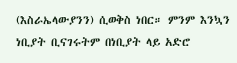(እስራኤላውያንን) ሲወቅስ ነበር። ምንም እንኳን ነቢያት ቢናገሩትም በነቢያት ላይ አድሮ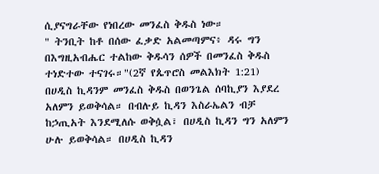ሲያናግራቸው የነበረው መንፈስ ቅዱስ ነው።
" ትንቢት ከቶ በሰው ፈቃድ አልመጣምና፥ ዳሩ ግን በእግዚአብሔር ተልከው ቅዱሳን ሰዎች በመንፈስ ቅዱስ ተነድተው ተናገሩ።"(2ኛ የጴጥሮስ መልእክት 1:21)
በሀዲስ ኪዳንም መንፈስ ቅዱስ በወንጌል ሰባኪያን እያደረ አለምን ይወቅሳል። በብሉይ ኪዳን እስራኤልን ብቻ ከኃጢአት እንደሚለሱ ወቅሷል፣ በሀዲስ ኪዳን ግን አለምን ሁሉ ይወቅሳል። በሀዲስ ኪዳን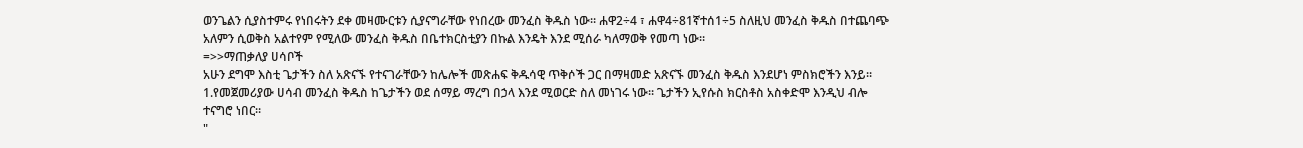ወንጌልን ሲያስተምሩ የነበሩትን ደቀ መዛሙርቱን ሲያናግራቸው የነበረው መንፈስ ቅዱስ ነው። ሐዋ2÷4 ፣ ሐዋ4÷81ኛተሰ1÷5 ስለዚህ መንፈስ ቅዱስ በተጨባጭ አለምን ሲወቅስ አልተየም የሚለው መንፈስ ቅዱስ በቤተክርስቲያን በኩል እንዴት እንደ ሚሰራ ካለማወቅ የመጣ ነው።
=>>ማጠቃለያ ሀሳቦች
አሁን ደግሞ እስቲ ጌታችን ስለ አጽናኙ የተናገራቸውን ከሌሎች መጽሐፍ ቅዱሳዊ ጥቅሶች ጋር በማዛመድ አጽናኙ መንፈስ ቅዱስ እንደሆነ ምስክሮችን እንይ።
1.የመጀመሪያው ሀሳብ መንፈስ ቅዱስ ከጌታችን ወደ ሰማይ ማረግ በኃላ እንደ ሚወርድ ስለ መነገሩ ነው። ጌታችን ኢየሱስ ክርስቶስ አስቀድሞ እንዲህ ብሎ ተናግሮ ነበር።
"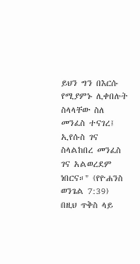ይህን ግን በእርሱ የሚያምኑ ሊቀበሉት ስላላቸው ስለ መንፈስ ተናገረ፤ ኢየሱስ ገና ስላልከበረ መንፈስ ገና አልወረደም ነበርና።" (የዮሐንስ ወንጌል 7:39)
በዚህ ጥቅስ ላይ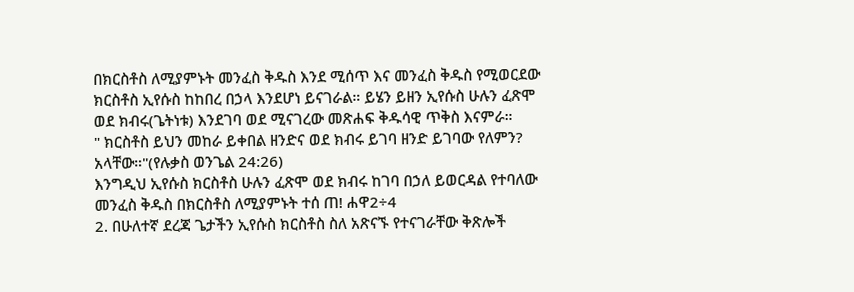በክርስቶስ ለሚያምኑት መንፈስ ቅዱስ እንደ ሚሰጥ እና መንፈስ ቅዱስ የሚወርደው ክርስቶስ ኢየሱስ ከከበረ በኃላ እንደሆነ ይናገራል። ይሄን ይዘን ኢየሱስ ሁሉን ፈጽሞ ወደ ክብሩ(ጌትነቱ) እንደገባ ወደ ሚናገረው መጽሐፍ ቅዱሳዊ ጥቅስ እናምራ።
" ክርስቶስ ይህን መከራ ይቀበል ዘንድና ወደ ክብሩ ይገባ ዘንድ ይገባው የለምን? አላቸው።"(የሉቃስ ወንጌል 24:26)
እንግዲህ ኢየሱስ ክርስቶስ ሁሉን ፈጽሞ ወደ ክብሩ ከገባ በኃለ ይወርዳል የተባለው መንፈስ ቅዱስ በክርስቶስ ለሚያምኑት ተሰ ጠ! ሐዋ2÷4
2. በሁለተኛ ደረጃ ጌታችን ኢየሱስ ክርስቶስ ስለ አጽናኙ የተናገራቸው ቅጽሎች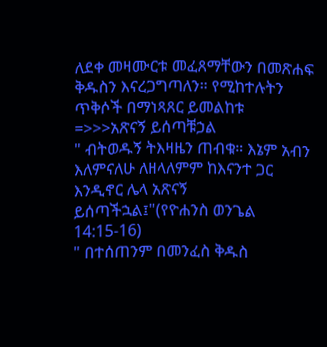ለደቀ መዛሙርቱ መፈጸማቸውን በመጽሐፍ ቅዱስን እናረጋግጣለን። የሚከተሉትን ጥቅሶች በማነጻጸር ይመልከቱ
=>>>አጽናኝ ይሰጣቹኃል
" ብትወዱኝ ትእዛዜን ጠብቁ። እኔም አብን እለምናለሁ ለዘላለምም ከእናንተ ጋር እንዲኖር ሌላ አጽናኝ ይሰጣችኋል፤"(የዮሐንስ ወንጌል 14:15-16)
" በተሰጠንም በመንፈስ ቅዱስ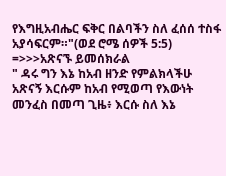የእግዚአብሔር ፍቅር በልባችን ስለ ፈሰሰ ተስፋ አያሳፍርም።"(ወደ ሮሜ ሰዎች 5:5)
=>>>አጽናኙ ይመሰክራል
" ዳሩ ግን እኔ ከአብ ዘንድ የምልክላችሁ አጽናኝ እርሱም ከአብ የሚወጣ የእውነት መንፈስ በመጣ ጊዜ፥ እርሱ ስለ እኔ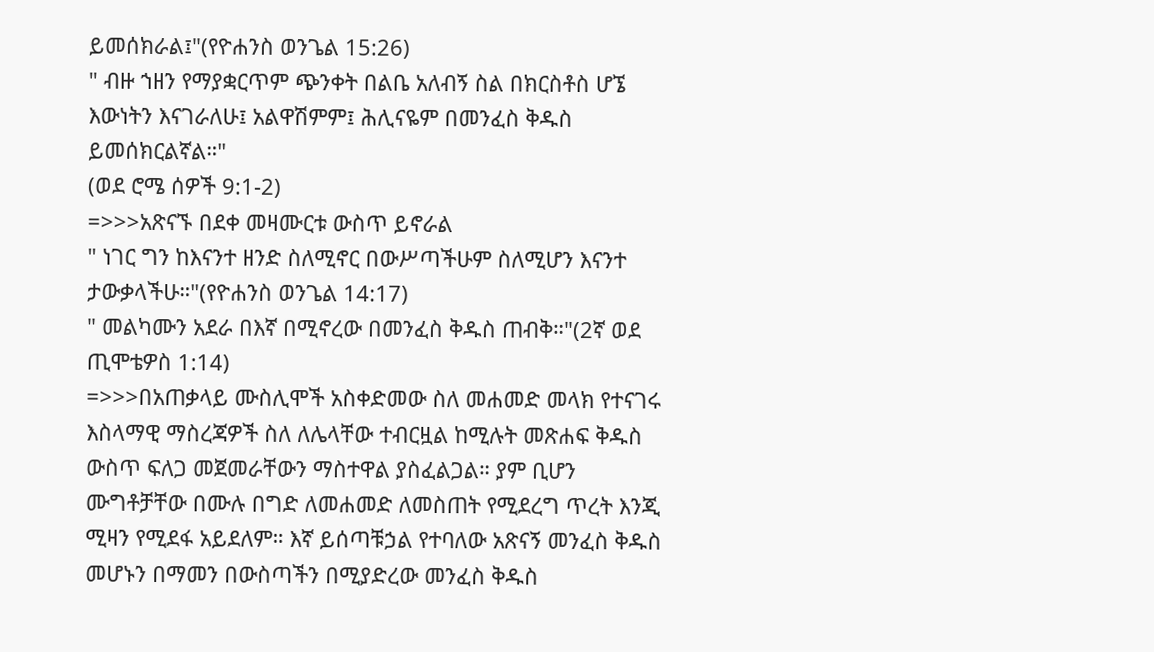ይመሰክራል፤"(የዮሐንስ ወንጌል 15:26)
" ብዙ ኀዘን የማያቋርጥም ጭንቀት በልቤ አለብኝ ስል በክርስቶስ ሆኜ እውነትን እናገራለሁ፤ አልዋሽምም፤ ሕሊናዬም በመንፈስ ቅዱስ ይመሰክርልኛል።"
(ወደ ሮሜ ሰዎች 9:1-2)
=>>>አጽናኙ በደቀ መዛሙርቱ ውስጥ ይኖራል
" ነገር ግን ከእናንተ ዘንድ ስለሚኖር በውሥጣችሁም ስለሚሆን እናንተ ታውቃላችሁ።"(የዮሐንስ ወንጌል 14:17)
" መልካሙን አደራ በእኛ በሚኖረው በመንፈስ ቅዱስ ጠብቅ።"(2ኛ ወደ ጢሞቴዎስ 1:14)
=>>>በአጠቃላይ ሙስሊሞች አስቀድመው ስለ መሐመድ መላክ የተናገሩ እስላማዊ ማስረጃዎች ስለ ለሌላቸው ተብርዟል ከሚሉት መጽሐፍ ቅዱስ ውስጥ ፍለጋ መጀመራቸውን ማስተዋል ያስፈልጋል። ያም ቢሆን ሙግቶቻቸው በሙሉ በግድ ለመሐመድ ለመስጠት የሚደረግ ጥረት እንጂ ሚዛን የሚደፋ አይደለም። እኛ ይሰጣቹኃል የተባለው አጽናኝ መንፈስ ቅዱስ መሆኑን በማመን በውስጣችን በሚያድረው መንፈስ ቅዱስ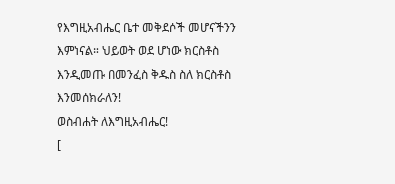የእግዚአብሔር ቤተ መቅደሶች መሆናችንን እምነናል። ህይወት ወደ ሆነው ክርስቶስ እንዲመጡ በመንፈስ ቅዱስ ስለ ክርስቶስ እንመሰክራለን!
ወስብሐት ለእግዚአብሔር!
[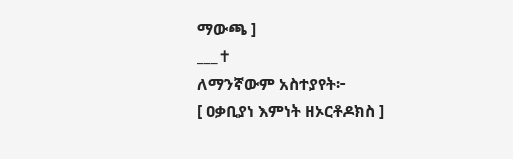ማውጫ ]
___✝
ለማንኛውም አስተያየት፦
[ ዐቃቢያነ እምነት ዘኦርቶዶክስ ]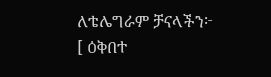ለቴሌግራም ቻናላችን፦
[ ዕቅበተ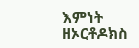እምነት ዘኦርቶዶክስ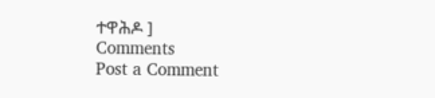ተዋሕዶ ]
Comments
Post a Comment